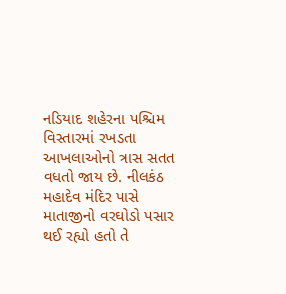નડિયાદ શહેરના પશ્ચિમ વિસ્તારમાં રખડતા આખલાઓનો ત્રાસ સતત વધતો જાય છે. નીલકંઠ મહાદેવ મંદિર પાસે માતાજીનો વરઘોડો પસાર થઈ રહ્યો હતો તે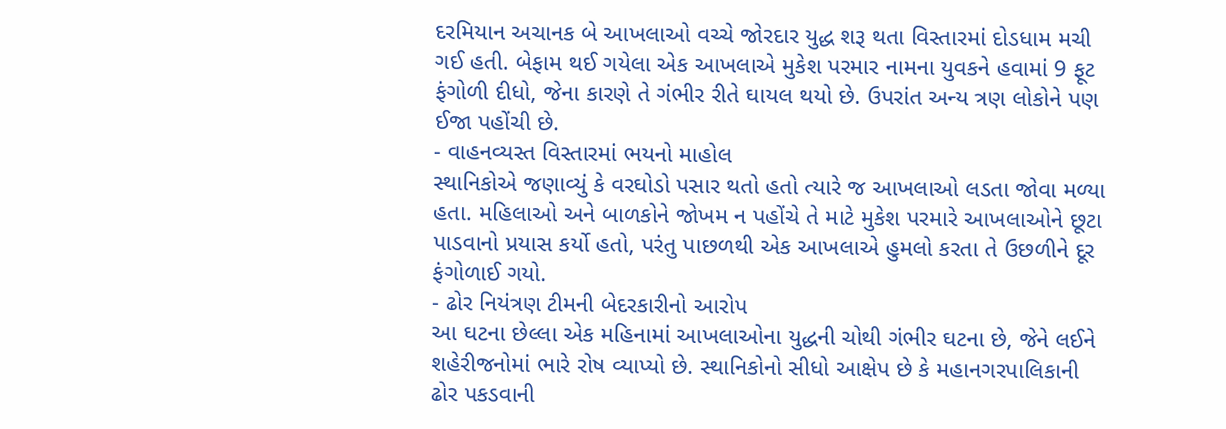દરમિયાન અચાનક બે આખલાઓ વચ્ચે જોરદાર યુદ્ધ શરૂ થતા વિસ્તારમાં દોડધામ મચી ગઈ હતી. બેફામ થઈ ગયેલા એક આખલાએ મુકેશ પરમાર નામના યુવકને હવામાં 9 ફૂટ ફંગોળી દીધો, જેના કારણે તે ગંભીર રીતે ઘાયલ થયો છે. ઉપરાંત અન્ય ત્રણ લોકોને પણ ઈજા પહોંચી છે.
- વાહનવ્યસ્ત વિસ્તારમાં ભયનો માહોલ
સ્થાનિકોએ જણાવ્યું કે વરઘોડો પસાર થતો હતો ત્યારે જ આખલાઓ લડતા જોવા મળ્યા હતા. મહિલાઓ અને બાળકોને જોખમ ન પહોંચે તે માટે મુકેશ પરમારે આખલાઓને છૂટા પાડવાનો પ્રયાસ કર્યો હતો, પરંતુ પાછળથી એક આખલાએ હુમલો કરતા તે ઉછળીને દૂર ફંગોળાઈ ગયો.
- ઢોર નિયંત્રણ ટીમની બેદરકારીનો આરોપ
આ ઘટના છેલ્લા એક મહિનામાં આખલાઓના યુદ્ધની ચોથી ગંભીર ઘટના છે, જેને લઈને શહેરીજનોમાં ભારે રોષ વ્યાપ્યો છે. સ્થાનિકોનો સીધો આક્ષેપ છે કે મહાનગરપાલિકાની ઢોર પકડવાની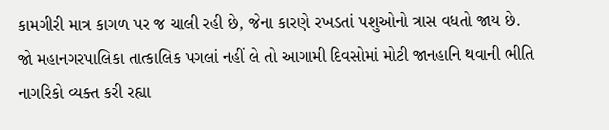કામગીરી માત્ર કાગળ પર જ ચાલી રહી છે, જેના કારણે રખડતાં પશુઓનો ત્રાસ વધતો જાય છે.
જો મહાનગરપાલિકા તાત્કાલિક પગલાં નહીં લે તો આગામી દિવસોમાં મોટી જાનહાનિ થવાની ભીતિ નાગરિકો વ્યક્ત કરી રહ્યા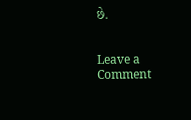છે.


Leave a Comment